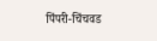पिंपरी-चिंचवड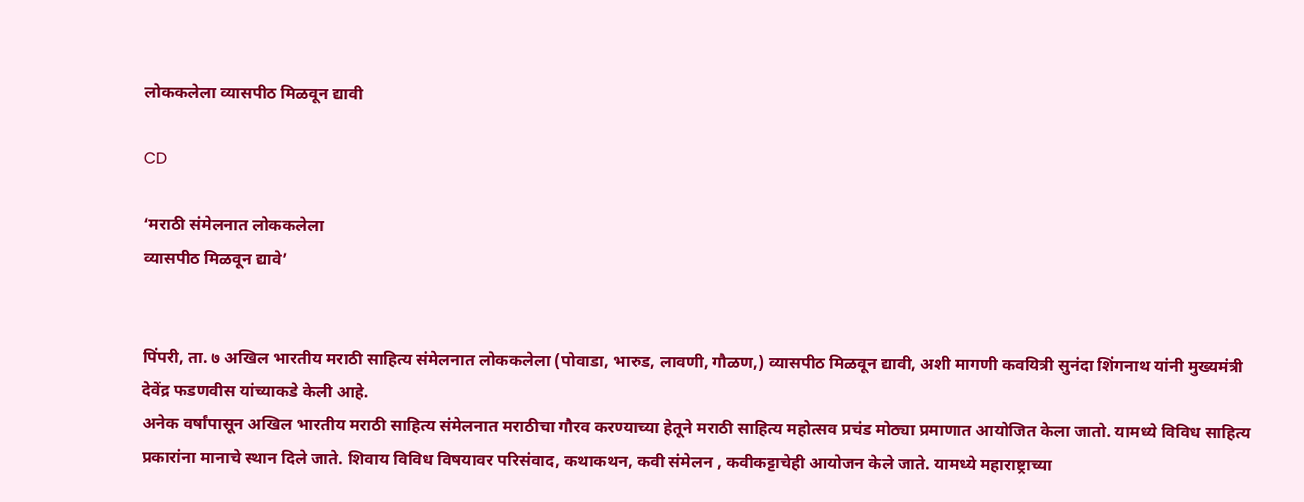लोककलेला व्यासपीठ मिळवून द्यावी

CD

‘मराठी संमेलनात लोककलेला
व्यासपीठ मिळवून द्यावे’


पिंपरी, ता. ७ अखिल भारतीय मराठी साहित्य संमेलनात लोककलेला (पोवाडा, भारुड, लावणी, गौळण,) व्यासपीठ मिळवून द्यावी, अशी मागणी कवयित्री सुनंदा शिंगनाथ यांनी मुख्यमंत्री देवेंद्र फडणवीस यांच्याकडे केली आहे.
अनेक वर्षांपासून अखिल भारतीय मराठी साहित्य संमेलनात मराठीचा गौरव करण्याच्या हेतूने मराठी साहित्य महोत्सव प्रचंड मोठ्या प्रमाणात आयोजित केला जातो. यामध्ये विविध साहित्य प्रकारांना मानाचे स्थान दिले जाते. शिवाय विविध विषयावर परिसंवाद, कथाकथन, कवी संमेलन , कवीकट्टाचेही आयोजन केले जाते. यामध्ये महाराष्ट्राच्या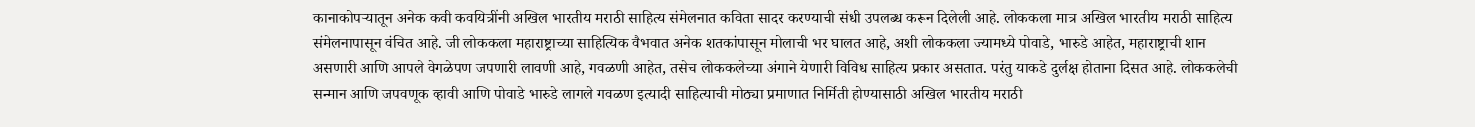कानाकोपऱ्यातून अनेक कवी कवयित्रींनी अखिल भारतीय मराठी साहित्य संमेलनात कविता सादर करण्याची संधी उपलब्ध करून दिलेली आहे. लोककला मात्र अखिल भारतीय मराठी साहित्य संमेलनापासून वंचित आहे. जी लोककला महाराष्ट्राच्या साहित्यिक वैभवात अनेक शतकांपासून मोलाची भर घालत आहे, अशी लोककला ज्यामध्ये पोवाडे, भारुडे आहेत, महाराष्ट्राची शान असणारी आणि आपले वेगळेपण जपणारी लावणी आहे, गवळणी आहेत, तसेच लोककलेच्या अंगाने येणारी विविध साहित्य प्रकार असतात. परंतु याकडे दुर्लक्ष होताना दिसत आहे. लोककलेची सन्मान आणि जपवणूक व्हावी आणि पोवाडे भारुडे लागले गवळण इत्यादी साहित्याची मोठ्या प्रमाणात निर्मिती होण्यासाठी अखिल भारतीय मराठी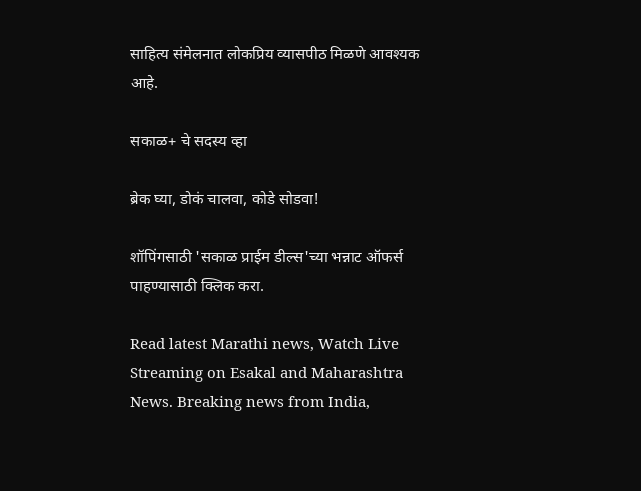साहित्य संमेलनात लोकप्रिय व्यासपीठ मिळणे आवश्यक आहे.

सकाळ+ चे सदस्य व्हा

ब्रेक घ्या, डोकं चालवा, कोडे सोडवा!

शॉपिंगसाठी 'सकाळ प्राईम डील्स'च्या भन्नाट ऑफर्स पाहण्यासाठी क्लिक करा.

Read latest Marathi news, Watch Live Streaming on Esakal and Maharashtra News. Breaking news from India,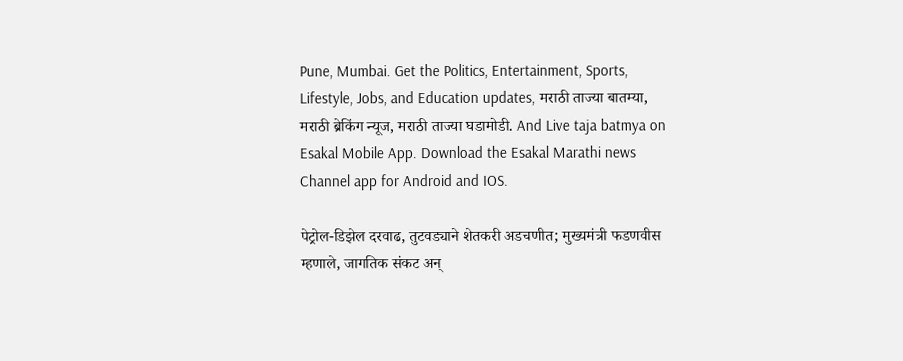Pune, Mumbai. Get the Politics, Entertainment, Sports, Lifestyle, Jobs, and Education updates, मराठी ताज्या बातम्या, मराठी ब्रेकिंग न्यूज, मराठी ताज्या घडामोडी. And Live taja batmya on Esakal Mobile App. Download the Esakal Marathi news Channel app for Android and IOS.

पेट्रोल-डिझेल दरवाढ, तुटवड्याने शेतकरी अडचणीत; मुख्यमंत्री फडणवीस म्हणाले, जागतिक संकट अन्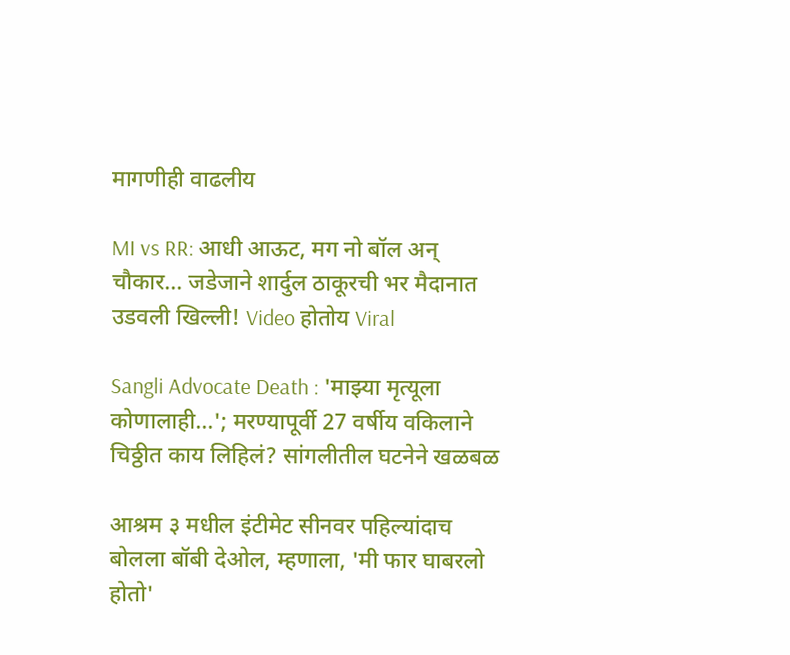मागणीही वाढलीय

MI vs RR: आधी आऊट, मग नो बॉल अन् चौकार... जडेजाने शार्दुल ठाकूरची भर मैदानात उडवली खिल्ली! Video होतोय Viral

Sangli Advocate Death : 'माझ्या मृत्यूला कोणालाही...'; मरण्यापूर्वी 27 वर्षीय वकिलाने चिठ्ठीत काय लिहिलं? सांगलीतील घटनेने खळबळ

आश्रम ३ मधील इंटीमेट सीनवर पहिल्यांदाच बोलला बॉबी देओल, म्हणाला, 'मी फार घाबरलो होतो'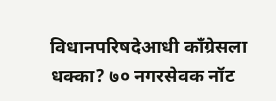विधानपरिषदेआधी काँग्रेसला धक्का? ७० नगरसेवक नॉट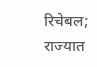रिचेबल; राज्यात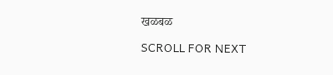खळबळ

SCROLL FOR NEXT